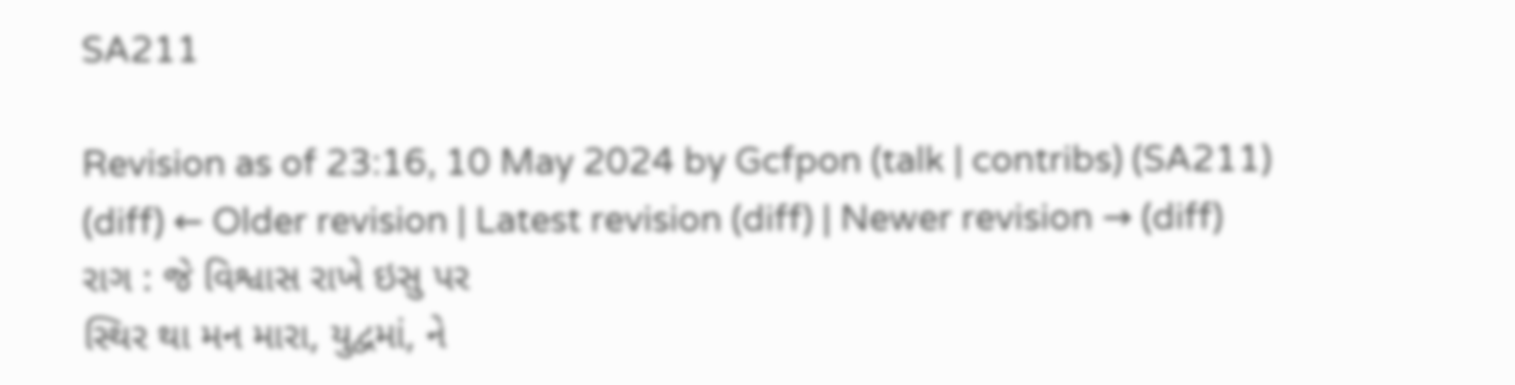SA211

Revision as of 23:16, 10 May 2024 by Gcfpon (talk | contribs) (SA211)
(diff) ← Older revision | Latest revision (diff) | Newer revision → (diff)
રાગ : જે વિશ્વાસ રાખે ઇસુ પર
સ્થિર થા મન મારા, યુદ્વમાં, ને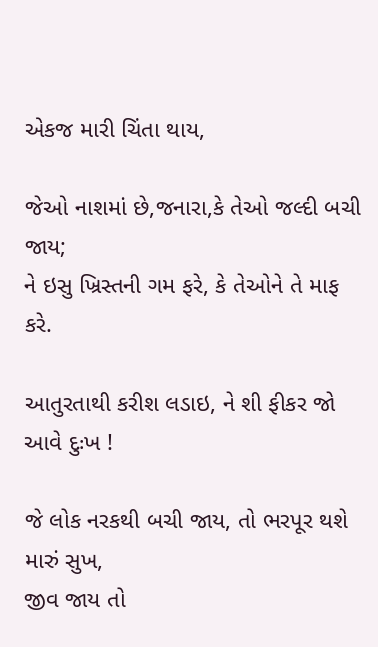એકજ મારી ચિંતા થાય,

જેઓ નાશમાં છે,જનારા,કે તેઓ જલ્દી બચી જાય;
ને ઇસુ ખ્રિસ્તની ગમ ફરે, કે તેઓને તે માફ કરે.

આતુરતાથી કરીશ લડાઇ, ને શી ફીકર જો આવે દુઃખ !

જે લોક નરકથી બચી જાય, તો ભરપૂર થશે મારું સુખ,
જીવ જાય તો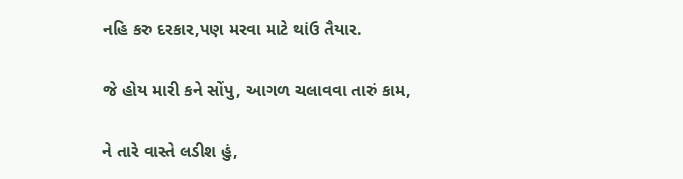નહિ કરુ દરકાર,પણ મરવા માટે થાંઉ તૈયાર.

જે હોય મારી કને સોંપુ, આગળ ચલાવવા તારું કામ,

ને તારે વાસ્તે લડીશ હું,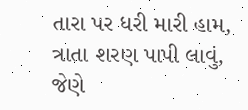તારા પર ધરી મારી હામ,
ત્રાતા શરણ પાપી લાવું, જેણે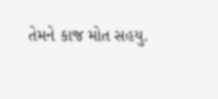તેમને કાજ મોત સહયુ.